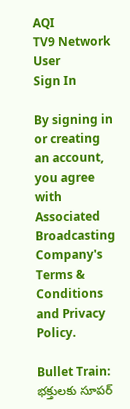AQI
TV9 Network
User
Sign In

By signing in or creating an account, you agree with Associated Broadcasting Company's Terms & Conditions and Privacy Policy.

Bullet Train: భక్తులకు సూపర్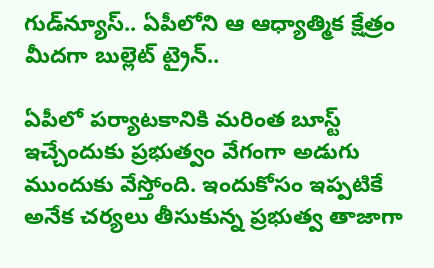గుడ్‌న్యూస్.. ఏపీలోని ఆ ఆధ్యాత్మిక క్షేత్రం మీదగా బుల్లెట్ ట్రైన్..

ఏపీలో పర్యాటకానికి మరింత బూస్ట్ ఇచ్చేందుకు ప్రభుత్వం వేగంగా అడుగు ముందుకు వేస్తోంది. ఇందుకోసం ఇప్పటికే అనేక చర్యలు తీసుకున్న ప్రభుత్వ తాజాగా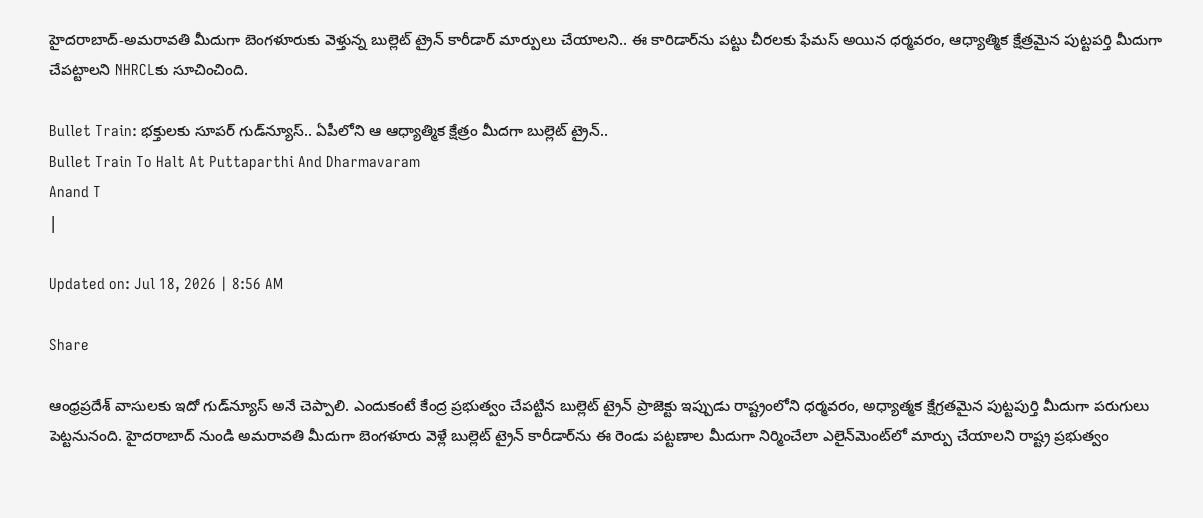హైదరాబాద్‌-అమరావతి మీదుగా బెంగళూరుకు వెళ్తున్న బుల్లెట్ ట్రైన్ కారీడార్‌ మార్పులు చేయాలని.. ఈ కారిడార్‌ను పట్టు చీరలకు ఫేమస్‌ అయిన ధర్మవరం, ఆధ్యాత్మిక క్షేత్రమైన పుట్టపర్తి మీదుగా చేపట్టాలని NHRCLకు సూచించింది.

Bullet Train: భక్తులకు సూపర్ గుడ్‌న్యూస్.. ఏపీలోని ఆ ఆధ్యాత్మిక క్షేత్రం మీదగా బుల్లెట్ ట్రైన్..
Bullet Train To Halt At Puttaparthi And Dharmavaram
Anand T
|

Updated on: Jul 18, 2026 | 8:56 AM

Share

ఆంధ్రప్రదేశ్ వాసులకు ఇదో గుడ్‌న్యూస్ అనే చెప్పాలి. ఎందుకంటే కేంద్ర ప్రభుత్వం చేపట్టిన బుల్లెట్ ట్రైన్ ప్రాజెక్టు ఇప్పుడు రాష్ట్రంలోని ధర్మవరం, అధ్యాత్మక క్షేగ్రతమైన పుట్టపుర్తి మీదుగా పరుగులు పెట్టనునంది. హైదరాబాద్‌ నుండి అమరావతి మీదుగా బెంగళూరు వెళ్లే బుల్లెట్‌ ట్రైన్ కారీడార్‌ను ఈ రెండు పట్టణాల మీదుగా నిర్మించేలా ఎలైన్‌మెంట్‌లో మార్పు చేయాలని రాష్ట్ర ప్రభుత్వం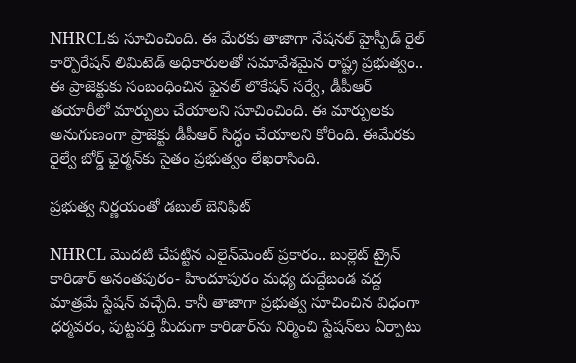NHRCLకు సూచించింది. ఈ మేరకు తాజాగా నేషనల్‌ హైస్పీడ్‌ రైల్‌ కార్పొరేషన్‌ లిమిటెడ్‌ అధికారులతో సమావేశమైన రాష్ట్ర ప్రభుత్వం.. ఈ ప్రాజెక్టుకు సంబంధించిన ఫైనల్‌ లొకేషన్‌ సర్వే, డీపీఆర్‌ తయారీలో మార్పులు చేయాలని సూచించింది. ఈ మార్పులకు అనుగుణంగా ప్రాజెక్టు డీపీఆర్ సిద్ధం చేయాలని కోరింది. ఈమేరకు రైల్వే బోర్డ్‌ ఛైర్మన్‌కు సైతం ప్రభుత్వం లేఖరాసింది.

ప్రభుత్వ నిర్ణయంతో డబుల్ బెనిఫిట్

NHRCL మొదటి చేపట్టిన ఎలైన్‌మెంట్‌ ప్రకారం.. బుల్లెట్‌ ట్రైన్ కారిడార్ అనంతపురం- హిందూపురం మధ్య దుద్దేబండ వద్ద మాత్రమే స్టేషన్‌ వచ్చేది. కానీ తాజాగా ప్రభుత్వ సూచించిన విధంగా ధర్మవరం, పుట్టపర్తి మీదుగా కారిడార్‌ను నిర్మించి స్టేషన్‌లు ఏర్పాటు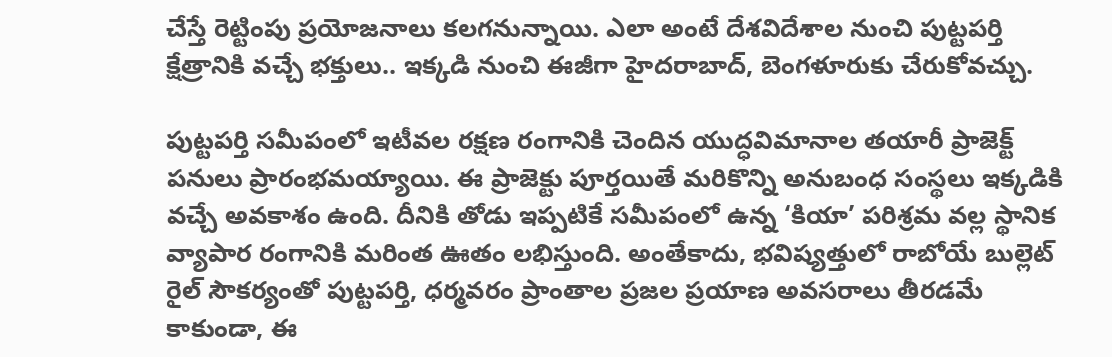చేస్తే రెట్టింపు ప్రయోజనాలు కలగనున్నాయి. ఎలా అంటే దేశవిదేశాల నుంచి పుట్టపర్తి క్షేత్రానికి వచ్చే భక్తులు.. ఇక్కడి నుంచి ఈజీగా హైదరాబాద్, బెంగళూరుకు చేరుకోవచ్చు.

పుట్టపర్తి సమీపంలో ఇటీవల రక్షణ రంగానికి చెందిన యుద్ధవిమానాల తయారీ ప్రాజెక్ట్‌ పనులు ప్రారంభమయ్యాయి. ఈ ప్రాజెక్టు పూర్తయితే మరికొన్ని అనుబంధ సంస్థలు ఇక్కడికి వచ్చే అవకాశం ఉంది. దీనికి తోడు ఇప్పటికే సమీపంలో ఉన్న ‘కియా’ పరిశ్రమ వల్ల స్థానిక వ్యాపార రంగానికి మరింత ఊతం లభిస్తుంది. అంతేకాదు, భవిష్యత్తులో రాబోయే బుల్లెట్ రైల్ సౌకర్యంతో పుట్టపర్తి, ధర్మవరం ప్రాంతాల ప్రజల ప్రయాణ అవసరాలు తీరడమే కాకుండా, ఈ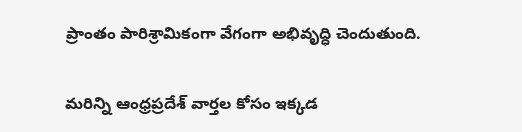ప్రాంతం పారిశ్రామికంగా వేగంగా అభివృద్ధి చెందుతుంది.

మరిన్ని ఆంధ్రప్రదేశ్ వార్తల కోసం ఇక్కడ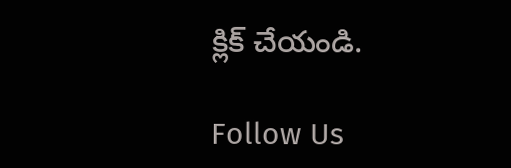క్లిక్ చేయండి.

Follow Us